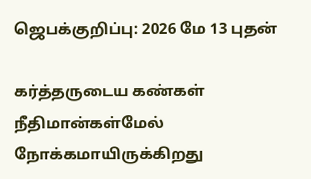ஜெபக்குறிப்பு: 2026 மே 13 புதன்

கர்த்தருடைய கண்கள் நீதிமான்கள்மேல் நோக்கமாயிருக்கிறது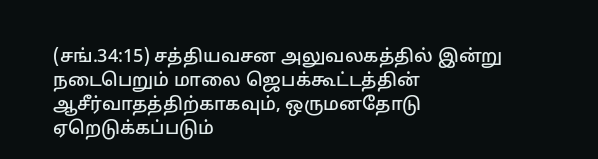(சங்.34:15) சத்தியவசன அலுவலகத்தில் இன்று நடைபெறும் மாலை ஜெபக்கூட்டத்தின் ஆசீர்வாதத்திற்காகவும், ஒருமனதோடு ஏறெடுக்கப்படும்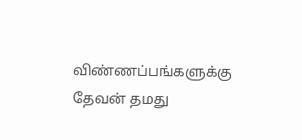விண்ணப்பங்களுக்கு தேவன் தமது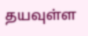தயவுள்ள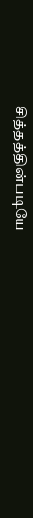சித்தத்தின்படியே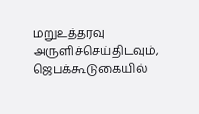மறுஉத்தரவு அருளிச்செய்திடவும், ஜெபக்கூடுகையில்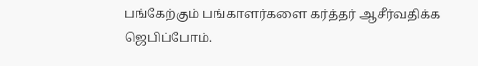பங்கேற்கும் பங்காளர்களை கர்த்தர் ஆசீர்வதிக்க ஜெபிப்போம்.